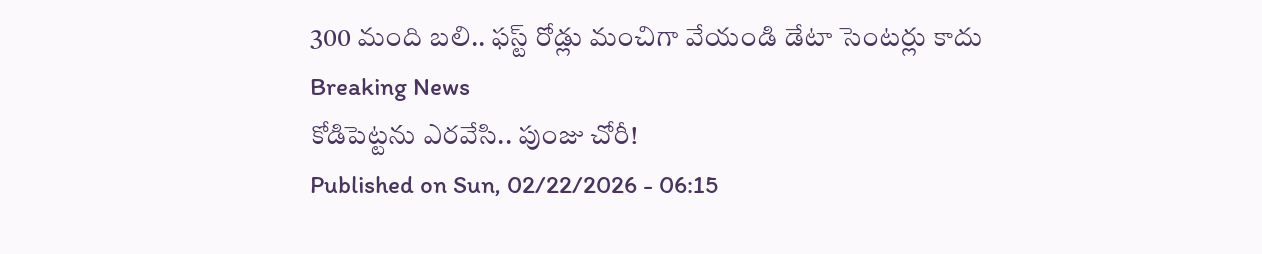300 మంది బలి.. ఫస్ట్ రోడ్లు మంచిగా వేయండి డేటా సెంటర్లు కాదు
Breaking News
కోడిపెట్టను ఎరవేసి.. పుంజు చోరీ!
Published on Sun, 02/22/2026 - 06:15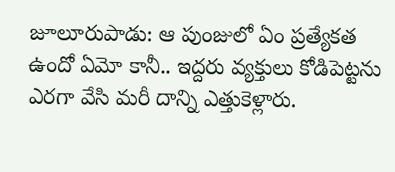జూలూరుపాడు: ఆ పుంజులో ఏం ప్రత్యేకత ఉందో ఏమో కానీ.. ఇద్దరు వ్యక్తులు కోడిపెట్టను ఎరగా వేసి మరీ దాన్ని ఎత్తుకెళ్లారు.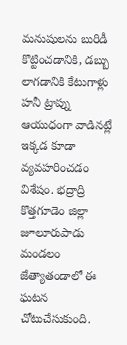మనుషులను బురిడీ కొట్టించడానికి, డబ్బు లాగడానికి కేటుగాళ్లు హనీ ట్రాప్ను ఆయుధంగా వాడినట్లే ఇక్కడ కూడా వ్యవహరించడం విశేషం. భద్రాద్రి కొత్తగూడెం జిల్లా జూలూరుపాడు మండలం జేత్యాతండాలో ఈ ఘటన చోటుచేసుకుంది.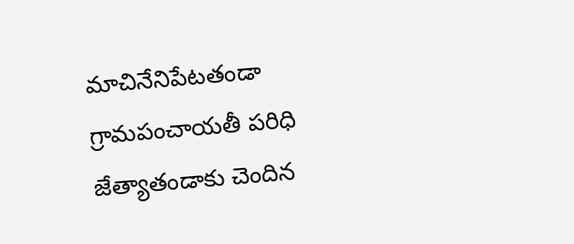మాచినేనిపేటతండా గ్రామపంచాయతీ పరిధి జేత్యాతండాకు చెందిన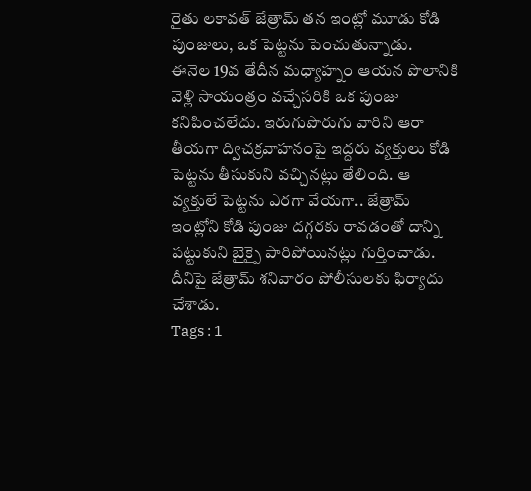రైతు లకావత్ జేత్రామ్ తన ఇంట్లో మూడు కోడి పుంజులు, ఒక పెట్టను పెంచుతున్నాడు.
ఈనెల 19వ తేదీన మధ్యాహ్నం ఆయన పొలానికి వెళ్లి సాయంత్రం వచ్చేసరికి ఒక పుంజు కనిపించలేదు. ఇరుగుపొరుగు వారిని ఆరా తీయగా ద్విచక్రవాహనంపై ఇద్దరు వ్యక్తులు కోడి పెట్టను తీసుకుని వచ్చినట్లు తేలింది. ఆ వ్యక్తులే పెట్టను ఎరగా వేయగా.. జేత్రామ్ ఇంట్లోని కోడి పుంజు దగ్గరకు రావడంతో దాన్ని పట్టుకుని బైక్పై పారిపోయినట్లు గుర్తించాడు. దీనిపై జేత్రామ్ శనివారం పోలీసులకు ఫిర్యాదు చేశాడు.
Tags : 1